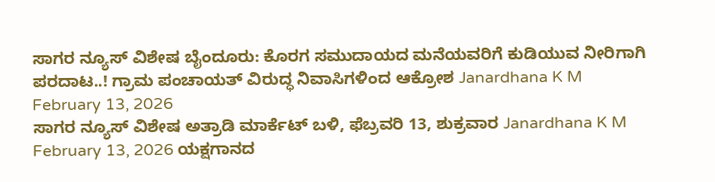ಸಾಗರ ನ್ಯೂಸ್ ವಿಶೇಷ ಬೈಂದೂರು: ಕೊರಗ ಸಮುದಾಯದ ಮನೆಯವರಿಗೆ ಕುಡಿಯುವ ನೀರಿಗಾಗಿ ಪರದಾಟ..! ಗ್ರಾಮ ಪಂಚಾಯತ್ ವಿರುದ್ಧ ನಿವಾಸಿಗಳಿಂದ ಆಕ್ರೋಶ Janardhana K M February 13, 2026
ಸಾಗರ ನ್ಯೂಸ್ ವಿಶೇಷ ಅತ್ರಾಡಿ ಮಾರ್ಕೆಟ್ ಬಳಿ, ಫೆಬ್ರವರಿ 13, ಶುಕ್ರವಾರ Janardhana K M February 13, 2026 ಯಕ್ಷಗಾನದ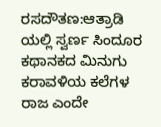ರಸದೌತಣ:ಆತ್ರಾಡಿ ಯಲ್ಲಿ ಸ್ವರ್ಣ ಸಿಂದೂರ ಕಥಾನಕದ ಮಿನುಗು ಕರಾವಳಿಯ ಕಲೆಗಳ ರಾಜ ಎಂದೇ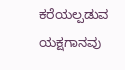ಕರೆಯಲ್ಪಡುವ ಯಕ್ಷಗಾನವು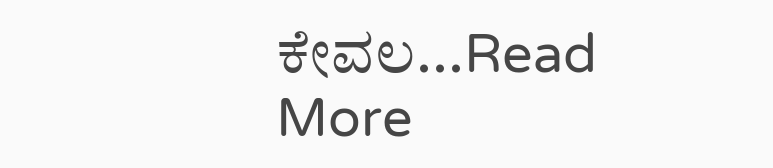ಕೇವಲ...Read More